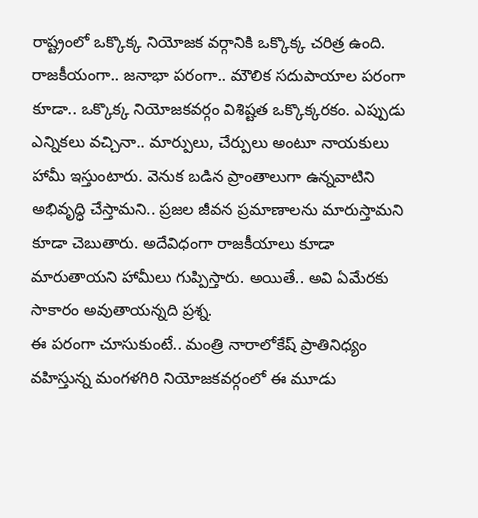రాష్ట్రంలో ఒక్కొక్క నియోజక వర్గానికి ఒక్కొక్క చరిత్ర ఉంది. రాజకీయంగా.. జనాభా పరంగా.. మౌలిక సదుపాయాల పరంగా కూడా.. ఒక్కొక్క నియోజకవర్గం విశిష్టత ఒక్కొక్కరకం. ఎప్పుడు ఎన్నికలు వచ్చినా.. మార్పులు, చేర్పులు అంటూ నాయకులు హామీ ఇస్తుంటారు. వెనుక బడిన ప్రాంతాలుగా ఉన్నవాటిని అభివృద్ధి చేస్తామని.. ప్రజల జీవన ప్రమాణాలను మారుస్తామని కూడా చెబుతారు. అదేవిధంగా రాజకీయాలు కూడా మారుతాయని హామీలు గుప్పిస్తారు. అయితే.. అవి ఏమేరకు సాకారం అవుతాయన్నది ప్రశ్న.
ఈ పరంగా చూసుకుంటే.. మంత్రి నారాలోకేష్ ప్రాతినిధ్యం వహిస్తున్న మంగళగిరి నియోజకవర్గంలో ఈ మూడు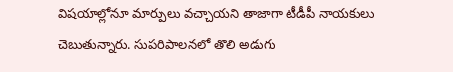విషయాల్లోనూ మార్పులు వచ్చాయని తాజాగా టీడీపీ నాయకులు చెబుతున్నారు. సుపరిపాలనలో తొలి అడుగు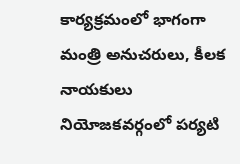కార్యక్రమంలో భాగంగా మంత్రి అనుచరులు, కీలక నాయకులు నియోజకవర్గంలో పర్యటి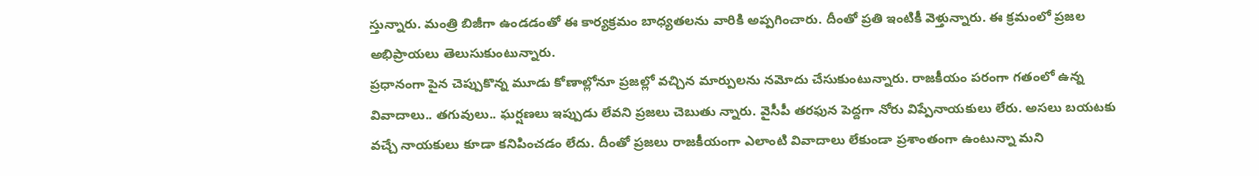స్తున్నారు. మంత్రి బిజీగా ఉండడంతో ఈ కార్యక్రమం బాధ్యతలను వారికి అప్పగించారు. దీంతో ప్రతి ఇంటికీ వెళ్తున్నారు. ఈ క్రమంలో ప్రజల అభిప్రాయలు తెలుసుకుంటున్నారు.
ప్రధానంగా పైన చెప్పుకొన్న మూడు కోణాల్లోనూ ప్రజల్లో వచ్చిన మార్పులను నమోదు చేసుకుంటున్నారు. రాజకీయం పరంగా గతంలో ఉన్న వివాదాలు.. తగువులు.. ఘర్షణలు ఇప్పుడు లేవని ప్రజలు చెబుతు న్నారు. వైసీపీ తరఫున పెద్దగా నోరు విప్పేనాయకులు లేరు. అసలు బయటకు వచ్చే నాయకులు కూడా కనిపించడం లేదు. దీంతో ప్రజలు రాజకీయంగా ఎలాంటి వివాదాలు లేకుండా ప్రశాంతంగా ఉంటున్నా మని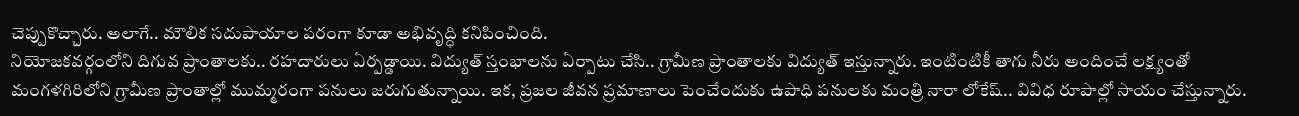చెప్పుకొచ్చారు. అలాగే.. మౌలిక సదుపాయాల పరంగా కూడా అభివృద్ధి కనిపించింది.
నియోజకవర్గంలోని దిగువ ప్రాంతాలకు.. రహదారులు ఏర్పడ్డాయి. విద్యుత్ స్తంభాలను ఏర్పాటు చేసి.. గ్రామీణ ప్రాంతాలకు విద్యుత్ ఇస్తున్నారు. ఇంటింటికీ తాగు నీరు అందించే లక్ష్యంతో మంగళగిరిలోని గ్రామీణ ప్రాంతాల్లో ముమ్మరంగా పనులు జరుగుతున్నాయి. ఇక, ప్రజల జీవన ప్రమాణాలు పెంచేందుకు ఉపాధి పనులకు మంత్రి నారా లోకేష్.. వివిధ రూపాల్లో సాయం చేస్తున్నారు.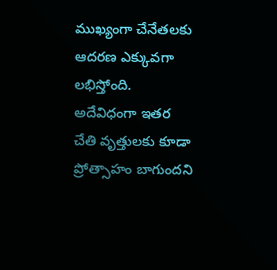ముఖ్యంగా చేనేతలకు ఆదరణ ఎక్కువగా లభిస్తోంది. అదేవిధంగా ఇతర చేతి వృత్తులకు కూడా ప్రోత్సాహం బాగుందని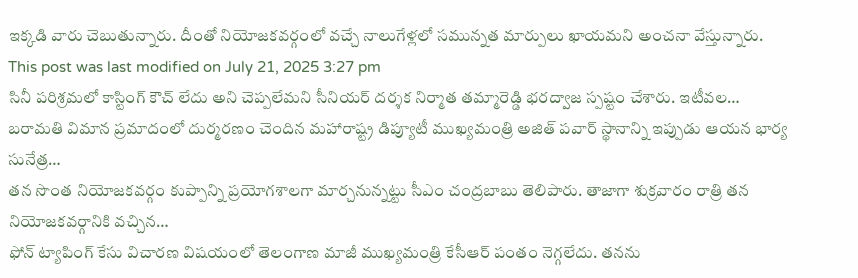ఇక్కడి వారు చెబుతున్నారు. దీంతో నియోజకవర్గంలో వచ్చే నాలుగేళ్లలో సమున్నత మార్పులు ఖాయమని అంచనా వేస్తున్నారు.
This post was last modified on July 21, 2025 3:27 pm
సినీ పరిశ్రమలో కాస్టింగ్ కౌచ్ లేదు అని చెప్పలేమని సీనియర్ దర్శక నిర్మాత తమ్మారెడ్డి భరద్వాజ స్పష్టం చేశారు. ఇటీవల…
బరామతి విమాన ప్రమాదంలో దుర్మరణం చెందిన మహారాష్ట్ర డిప్యూటీ ముఖ్యమంత్రి అజిత్ పవార్ స్థానాన్ని ఇప్పుడు ఆయన భార్య సునేత్ర…
తన సొంత నియోజకవర్గం కుప్పాన్ని ప్రయోగశాలగా మార్చనున్నట్టు సీఎం చంద్రబాబు తెలిపారు. తాజాగా శుక్రవారం రాత్రి తన నియోజకవర్గానికి వచ్చిన…
ఫోన్ ట్యాపింగ్ కేసు విచారణ విషయంలో తెలంగాణ మాజీ ముఖ్యమంత్రి కేసీఆర్ పంతం నెగ్గలేదు. తనను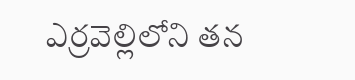ఎర్రవెల్లిలోని తన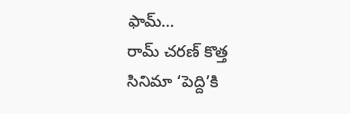ఫామ్…
రామ్ చరణ్ కొత్త సినిమా ‘పెద్ది’కి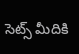సెట్స్ మీదికి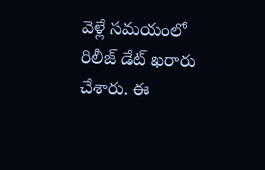వెళ్లే సమయంలో రిలీజ్ డేట్ ఖరారు చేశారు. ఈ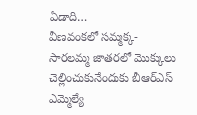ఏడాది…
వీణవంకలో సమ్మక్క-సారలమ్మ జాతరలో మొక్కులు చెల్లించుకునేందుకు బీఆర్ఎస్ ఎమ్మెల్యే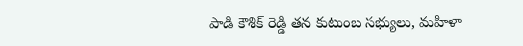పాడి కౌశిక్ రెడ్డి తన కుటుంబ సభ్యులు, మహిళా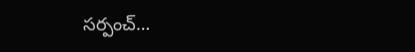సర్పంచ్…